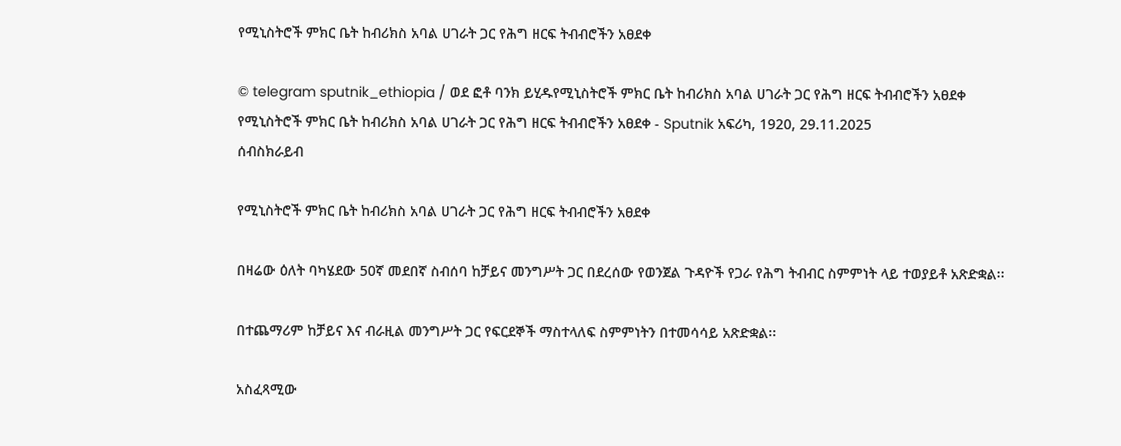የሚኒስትሮች ምክር ቤት ከብሪክስ አባል ሀገራት ጋር የሕግ ዘርፍ ትብብሮችን አፀደቀ

© telegram sputnik_ethiopia / ወደ ፎቶ ባንክ ይሂዱየሚኒስትሮች ምክር ቤት ከብሪክስ አባል ሀገራት ጋር የሕግ ዘርፍ ትብብሮችን አፀደቀ
የሚኒስትሮች ምክር ቤት ከብሪክስ አባል ሀገራት ጋር የሕግ ዘርፍ ትብብሮችን አፀደቀ - Sputnik አፍሪካ, 1920, 29.11.2025
ሰብስክራይብ

የሚኒስትሮች ምክር ቤት ከብሪክስ አባል ሀገራት ጋር የሕግ ዘርፍ ትብብሮችን አፀደቀ

በዛሬው ዕለት ባካሄደው 50ኛ መደበኛ ስብሰባ ከቻይና መንግሥት ጋር በደረሰው የወንጀል ጉዳዮች የጋራ የሕግ ትብብር ስምምነት ላይ ተወያይቶ አጽድቋል፡፡

በተጨማሪም ከቻይና እና ብራዚል መንግሥት ጋር የፍርደኞች ማስተላለፍ ስምምነትን በተመሳሳይ አጽድቋል፡፡

አስፈጻሚው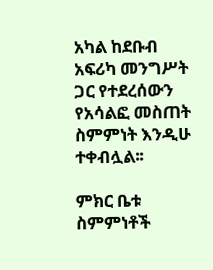አካል ከደቡብ አፍሪካ መንግሥት ጋር የተደረሰውን የአሳልፎ መስጠት ስምምነት እንዲሁ ተቀብሏል፡፡

ምክር ቤቱ ስምምነቶች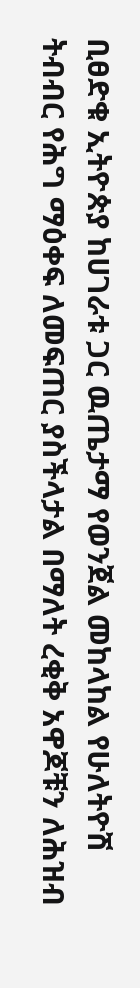ቢፀድቁ ኢትዮጵያ ከሀገራቱ ጋር ዉጤታማ የወንጀል መከላከል የሁለትዮሽ ትብብር የሕግ ማዕቀፍ ለመፍጠር ያስችላታል በማለት ረቂቅ አዋጆቹን ለሕዝብ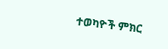ተወካዮች ምክር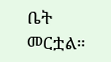ቤት መርቷል።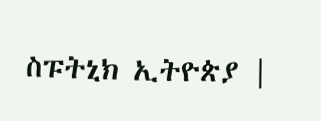ስፑትኒክ ኢትዮጵያ |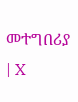መተግበሪያ | X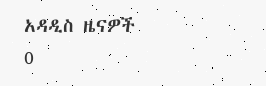አዳዲስ ዜናዎች
0